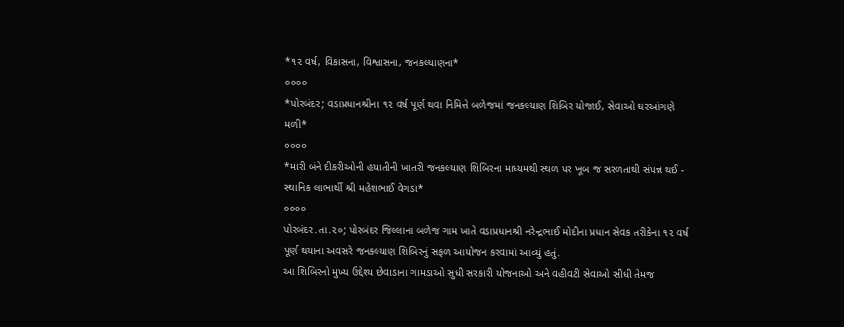*૧૨ વર્ષ, વિકાસના, વિશ્વાસના, જનકલ્યાણના*
૦૦૦૦
*પોરબંદર; વડાપ્રધાનશ્રીના ૧૨ વર્ષ પૂર્ણ થવા નિમિત્તે બળેજમાં જનકલ્યાણ શિબિર યોજાઈ, સેવાઓ ઘરઆંગણે મળી*
૦૦૦૦
*મારી બંને દીકરીઓની હયાતીની ખાતરી જનકલ્યાણ શિબિરના માધ્યમથી સ્થળ પર ખૂબ જ સરળતાથી સંપન્ન થઈ - સ્થાનિક લાભાર્થી શ્રી મહેશભાઈ વેગડા*
૦૦૦૦
પોરબંદર.તા.૨૦; પોરબંદર જિલ્લાના બળેજ ગામ ખાતે વડાપ્રધાનશ્રી નરેન્દ્રભાઈ મોદીના પ્રધાન સેવક તરીકેના ૧૨ વર્ષ પૂર્ણ થયાના અવસરે જનકલ્યાણ શિબિરનું સફળ આયોજન કરવામાં આવ્યું હતું.
આ શિબિરનો મુખ્ય ઉદ્દેશ્ય છેવાડાના ગામડાઓ સુધી સરકારી યોજનાઓ અને વહીવટી સેવાઓ સીધી તેમજ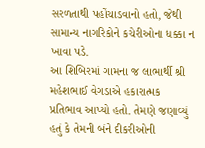સરળતાથી પહોંચાડવાનો હતો, જેથી સામાન્ય નાગરિકોને કચેરીઓના ધક્કા ન ખાવા પડે.
આ શિબિરમાં ગામના જ લાભાર્થી શ્રી મહેશભાઈ વેગડાએ હકારાત્મક પ્રતિભાવ આપ્યો હતો. તેમણે જણાવ્યું હતું કે તેમની બંને દીકરીઓની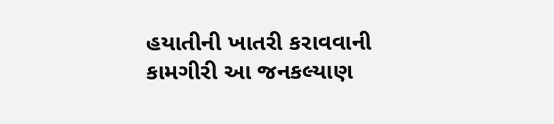હયાતીની ખાતરી કરાવવાની કામગીરી આ જનકલ્યાણ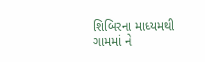શિબિરના માધ્યમથી ગામમાં ને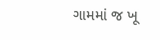ગામમાં જ ખૂ